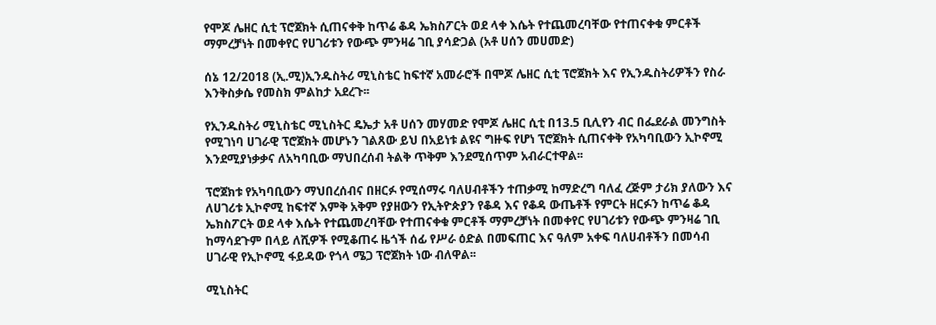የሞጆ ሌዘር ሲቲ ፕሮጀክት ሲጠናቀቅ ከጥሬ ቆዳ ኤክስፖርት ወደ ላቀ እሴት የተጨመረባቸው የተጠናቀቁ ምርቶች ማምረቻነት በመቀየር የሀገሪቱን የውጭ ምንዛሬ ገቢ ያሳድጋል (አቶ ሀሰን መሀመድ)

ሰኔ 12/2018 (ኢ.ሚ)ኢንዱስትሪ ሚኒስቴር ከፍተኛ አመራሮች በሞጆ ሌዘር ሲቲ ፕሮጀክት እና የኢንዱስትሪዎችን የስራ እንቅስቃሴ የመስክ ምልከታ አደረጉ፡፡

የኢንዱስትሪ ሚኒስቴር ሚኒስትር ዴኤታ አቶ ሀሰን መሃመድ የሞጆ ሌዘር ሲቲ በ13.5 ቢሊየን ብር በፌደራል መንግስት የሚገነባ ሀገራዊ ፕሮጀክት መሆኑን ገልጸው ይህ በአይነቱ ልዩና ግዙፍ የሆነ ፕሮጀክት ሲጠናቀቅ የአካባቢውን ኢኮኖሚ እንደሚያነቃቃና ለአካባቢው ማህበረሰብ ትልቅ ጥቅም እንደሚሰጥም አብራርተዋል፡፡

ፕሮጀክቱ የአካባቢውን ማህበረሰብና በዘርፉ የሚሰማሩ ባለሀብቶችን ተጠቃሚ ከማድረግ ባለፈ ረጅም ታሪክ ያለውን እና ለሀገሪቱ ኢኮኖሚ ከፍተኛ እምቅ አቅም የያዘውን የኢትዮጵያን የቆዳ እና የቆዳ ውጤቶች የምርት ዘርፉን ከጥሬ ቆዳ ኤክስፖርት ወደ ላቀ እሴት የተጨመረባቸው የተጠናቀቁ ምርቶች ማምረቻነት በመቀየር የሀገሪቱን የውጭ ምንዛሬ ገቢ ከማሳደጉም በላይ ለሺዎች የሚቆጠሩ ዜጎች ሰፊ የሥራ ዕድል በመፍጠር እና ዓለም አቀፍ ባለሀብቶችን በመሳብ ሀገራዊ የኢኮኖሚ ፋይዳው የጎላ ሜጋ ፕሮጀክት ነው ብለዋል፡፡

ሚኒስትር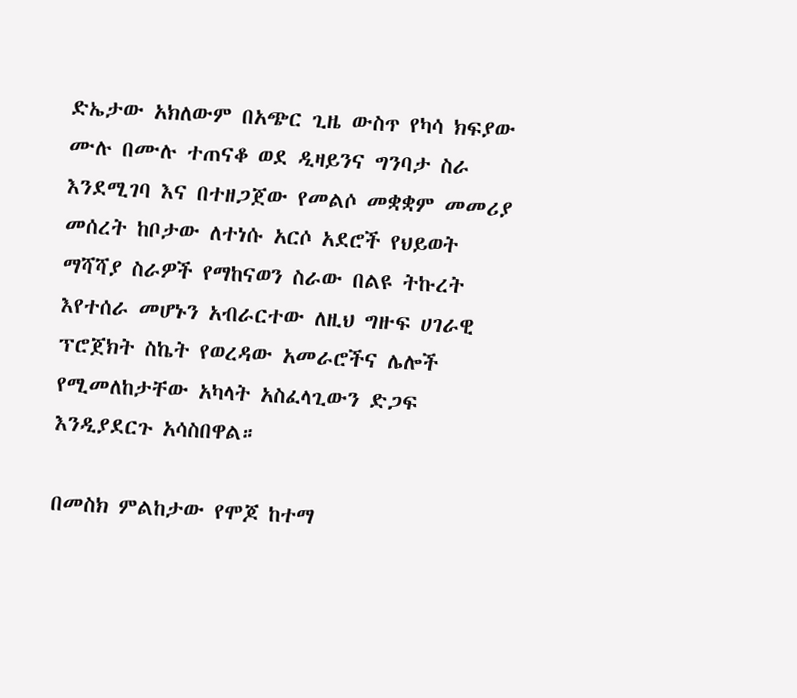ድኤታው አክለውም በአጭር ጊዜ ውስጥ የካሳ ክፍያው ሙሉ በሙሉ ተጠናቆ ወደ ዲዛይንና ግንባታ ስራ እንደሚገባ እና በተዘጋጀው የመልሶ መቋቋም መመሪያ መሰረት ከቦታው ለተነሱ አርሶ አደሮች የህይወት ማሻሻያ ስራዎች የማከናወን ስራው በልዩ ትኩረት እየተሰራ መሆኑን አብራርተው ለዚህ ግዙፍ ሀገራዊ ፕሮጀክት ስኬት የወረዳው አመራሮችና ሌሎች የሚመለከታቸው አካላት አስፈላጊውን ድጋፍ እንዲያደርጉ አሳስበዋል።

በመስክ ምልከታው የሞጆ ከተማ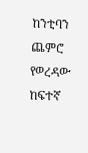ከንቲባን ጨምሮ የወረዳው ከፍተኛ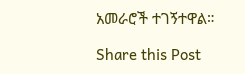አመራሮች ተገኝተዋል።

Share this Post